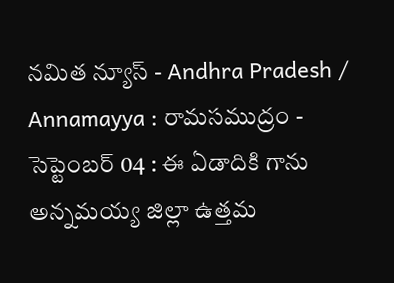నమిత న్యూస్ - Andhra Pradesh / Annamayya : రామసముద్రం - సెప్టెంబర్ 04 : ఈ ఏడాదికి గాను అన్నమయ్య జిల్లా ఉత్తమ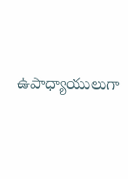ఉపాధ్యాయులుగా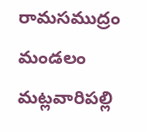రామసముద్రం మండలం మట్లవారిపల్లి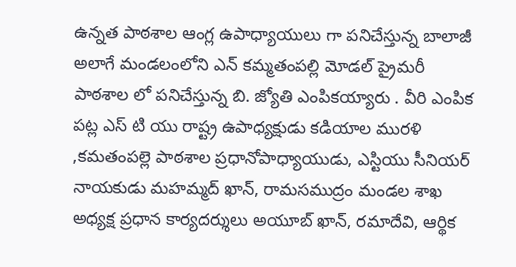ఉన్నత పాఠశాల ఆంగ్ల ఉపాధ్యాయులు గా పనిచేస్తున్న బాలాజీ అలాగే మండలంలోని ఎన్ కమ్మతంపల్లి మోడల్ ప్రైమరీ పాఠశాల లో పనిచేస్తున్న బి. జ్యోతి ఎంపికయ్యారు . వీరి ఎంపిక పట్ల ఎస్ టి యు రాష్ట్ర ఉపాధ్యక్షుడు కడియాల మురళి ,కమతంపల్లె పాఠశాల ప్రధానోపాధ్యాయుడు, ఎస్టియు సీనియర్ నాయకుడు మహమ్మద్ ఖాన్, రామసముద్రం మండల శాఖ అధ్యక్ష ప్రధాన కార్యదర్శులు అయూబ్ ఖాన్, రమాదేవి, ఆర్థిక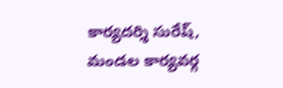కార్యదర్శి సురేష్, మండల కార్యవర్గ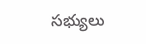సభ్యులు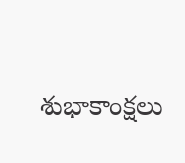శుభాకాంక్షలు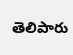తెలిపారు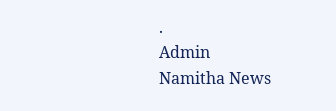.
Admin
Namitha News